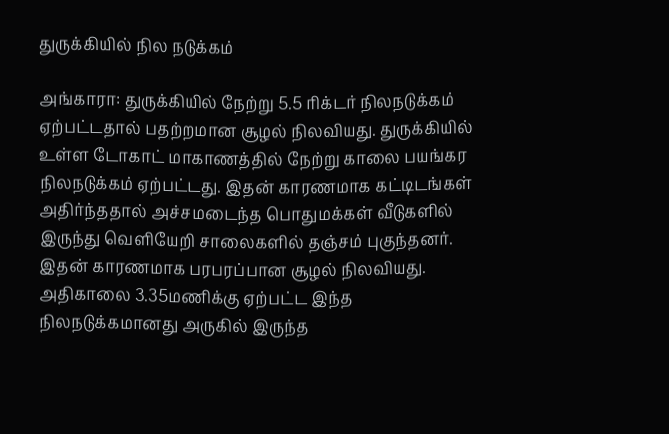துருக்கியில் நில நடுக்கம்

அங்காரா: துருக்கியில் நேற்று 5.5 ரிக்டர் நிலநடுக்கம் ஏற்பட்டதால் பதற்றமான சூழல் நிலவியது. துருக்கியில் உள்ள டோகாட் மாகாணத்தில் நேற்று காலை பயங்கர நிலநடுக்கம் ஏற்பட்டது. இதன் காரணமாக கட்டிடங்கள் அதிர்ந்ததால் அச்சமடைந்த பொதுமக்கள் வீடுகளில் இருந்து வெளியேறி சாலைகளில் தஞ்சம் புகுந்தனர். இதன் காரணமாக பரபரப்பான சூழல் நிலவியது. அதிகாலை 3.35மணிக்கு ஏற்பட்ட இந்த நிலநடுக்கமானது அருகில் இருந்த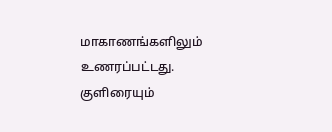மாகாணங்களிலும் உணரப்பட்டது. குளிரையும்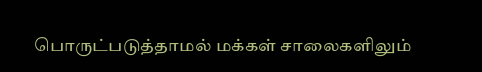பொருட்படுத்தாமல் மக்கள் சாலைகளிலும்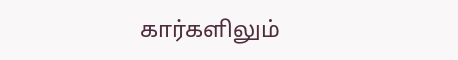கார்களிலும்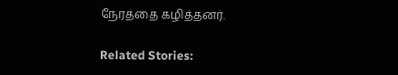நேரத்தை கழித்தனர்.

Related Stories: